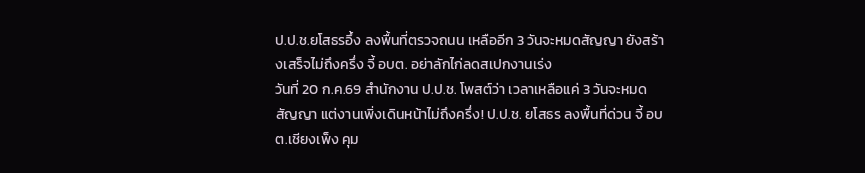ป.ป.ช.ยโสธรอึ้ง ลงพื้นที่ตรวจถนน เหลืออีก 3 วันจะหมดสัญญา ยังสร้างเสร็จไม่ถึงครึ่ง จี้ อบต. อย่าลักไก่ลดสเปกงานเร่ง
วันที่ 20 ก.ค.69 สำนักงาน ป.ป.ช. โพสต์ว่า เวลาเหลือแค่ 3 วันจะหมดสัญญา แต่งานเพิ่งเดินหน้าไม่ถึงครึ่ง! ป.ป.ช. ยโสธร ลงพื้นที่ด่วน จี้ อบต.เชียงเพ็ง คุม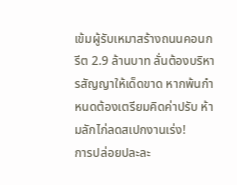เข้มผู้รับเหมาสร้างถนนคอนกรีต 2.9 ล้านบาท ลั่นต้องบริหารสัญญาให้เด็ดขาด หากพ้นกำหนดต้องเตรียมคิดค่าปรับ ห้ามลักไก่ลดสเปกงานเร่ง!
การปล่อยปละละ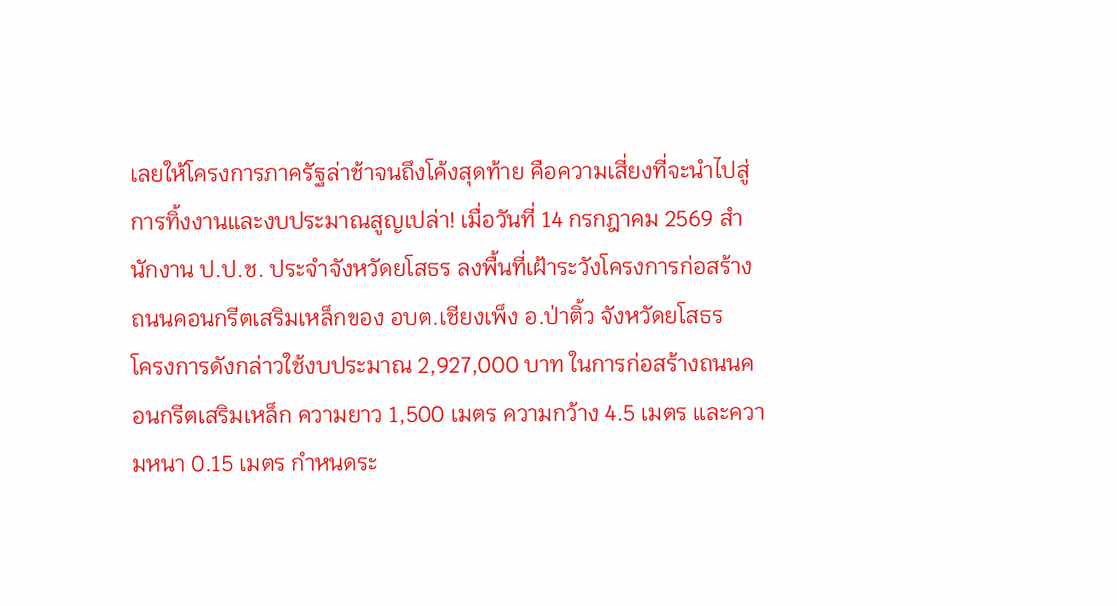เลยให้โครงการภาครัฐล่าช้าจนถึงโค้งสุดท้าย คือความเสี่ยงที่จะนำไปสู่การทิ้งงานและงบประมาณสูญเปล่า! เมื่อวันที่ 14 กรกฎาคม 2569 สำนักงาน ป.ป.ช. ประจำจังหวัดยโสธร ลงพื้นที่เฝ้าระวังโครงการก่อสร้างถนนคอนกรีตเสริมเหล็กของ อบต.เชียงเพ็ง อ.ป่าติ้ว จังหวัดยโสธร
โครงการดังกล่าวใช้งบประมาณ 2,927,000 บาท ในการก่อสร้างถนนคอนกรีตเสริมเหล็ก ความยาว 1,500 เมตร ความกว้าง 4.5 เมตร และความหนา 0.15 เมตร กำหนดระ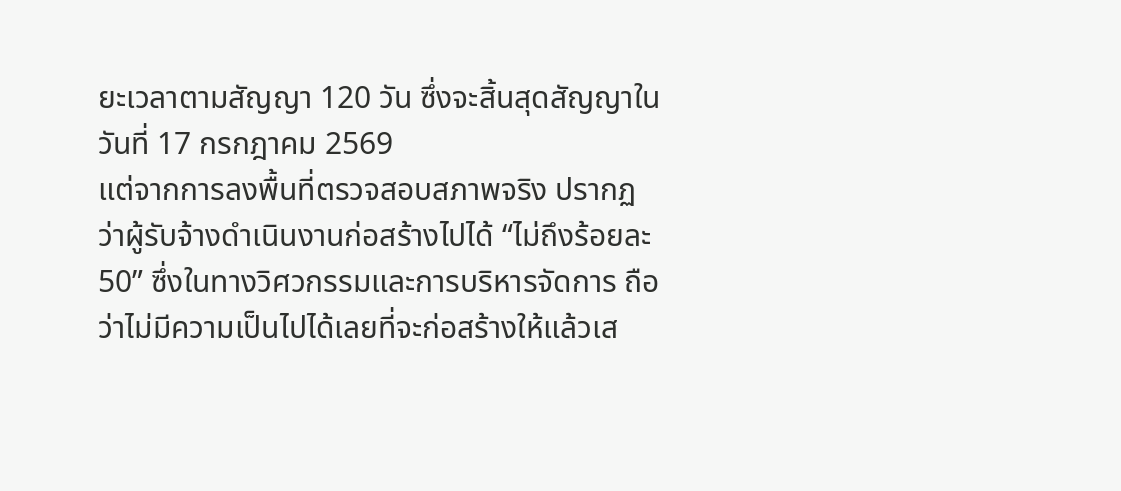ยะเวลาตามสัญญา 120 วัน ซึ่งจะสิ้นสุดสัญญาในวันที่ 17 กรกฎาคม 2569
แต่จากการลงพื้นที่ตรวจสอบสภาพจริง ปรากฏว่าผู้รับจ้างดำเนินงานก่อสร้างไปได้ “ไม่ถึงร้อยละ 50” ซึ่งในทางวิศวกรรมและการบริหารจัดการ ถือว่าไม่มีความเป็นไปได้เลยที่จะก่อสร้างให้แล้วเส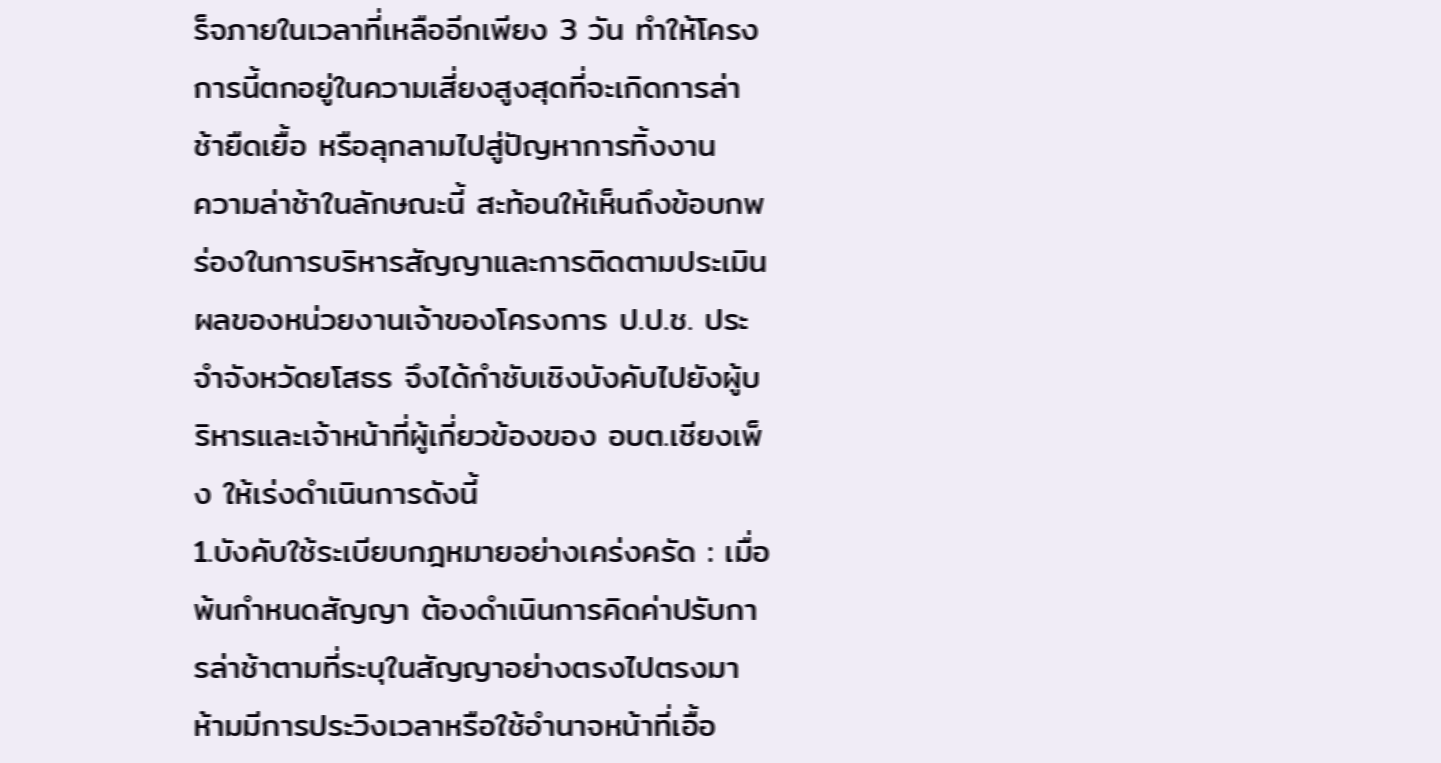ร็จภายในเวลาที่เหลืออีกเพียง 3 วัน ทำให้โครงการนี้ตกอยู่ในความเสี่ยงสูงสุดที่จะเกิดการล่าช้ายืดเยื้อ หรือลุกลามไปสู่ปัญหาการทิ้งงาน
ความล่าช้าในลักษณะนี้ สะท้อนให้เห็นถึงข้อบกพร่องในการบริหารสัญญาและการติดตามประเมินผลของหน่วยงานเจ้าของโครงการ ป.ป.ช. ประจำจังหวัดยโสธร จึงได้กำชับเชิงบังคับไปยังผู้บริหารและเจ้าหน้าที่ผู้เกี่ยวข้องของ อบต.เชียงเพ็ง ให้เร่งดำเนินการดังนี้
1.บังคับใช้ระเบียบกฎหมายอย่างเคร่งครัด : เมื่อพ้นกำหนดสัญญา ต้องดำเนินการคิดค่าปรับการล่าช้าตามที่ระบุในสัญญาอย่างตรงไปตรงมา ห้ามมีการประวิงเวลาหรือใช้อำนาจหน้าที่เอื้อ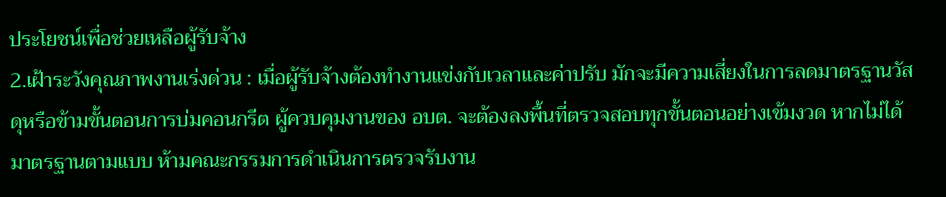ประโยชน์เพื่อช่วยเหลือผู้รับจ้าง
2.เฝ้าระวังคุณภาพงานเร่งด่วน : เมื่อผู้รับจ้างต้องทำงานแข่งกับเวลาและค่าปรับ มักจะมีความเสี่ยงในการลดมาตรฐานวัสดุหรือข้ามขั้นตอนการบ่มคอนกรีต ผู้ควบคุมงานของ อบต. จะต้องลงพื้นที่ตรวจสอบทุกขั้นตอนอย่างเข้มงวด หากไม่ได้มาตรฐานตามแบบ ห้ามคณะกรรมการดำเนินการตรวจรับงาน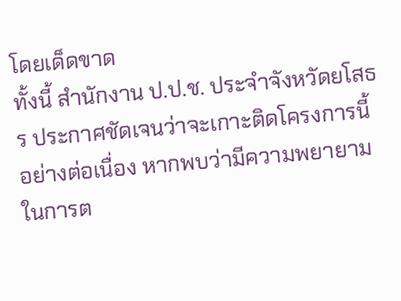โดยเด็ดขาด
ทั้งนี้ สำนักงาน ป.ป.ช. ประจำจังหวัดยโสธร ประกาศชัดเจนว่าจะเกาะติดโครงการนี้อย่างต่อเนื่อง หากพบว่ามีความพยายามในการต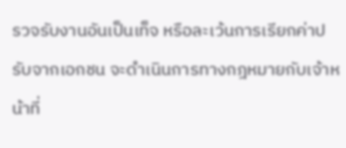รวจรับงานอันเป็นเท็จ หรือละเว้นการเรียกค่าปรับจากเอกชน จะดำเนินการทางกฎหมายกับเจ้าหน้าที่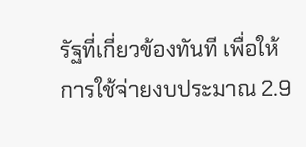รัฐที่เกี่ยวข้องทันที เพื่อให้การใช้จ่ายงบประมาณ 2.9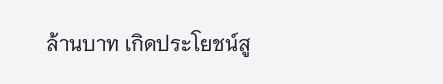ล้านบาท เกิดประโยชน์สู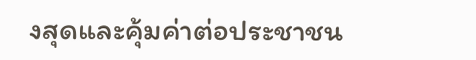งสุดและคุ้มค่าต่อประชาชน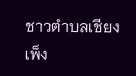ชาวตำบลเชียงเพ็ง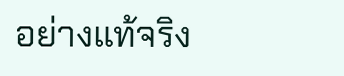อย่างแท้จริง